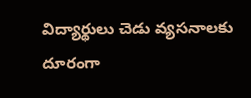విద్యార్థులు చెడు వ్యసనాలకు దూరంగా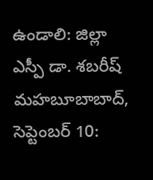ఉండాలి: జిల్లా ఎస్పీ డా. శబరీష్
మహబూబాబాద్, సెప్టెంబర్ 10: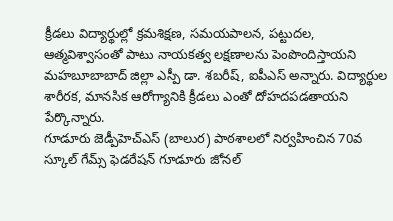క్రీడలు విద్యార్థుల్లో క్రమశిక్షణ, సమయపాలన, పట్టుదల, ఆత్మవిశ్వాసంతో పాటు నాయకత్వ లక్షణాలను పెంపొందిస్తాయని మహబూబాబాద్ జిల్లా ఎస్పీ డా. శబరీష్, ఐపీఎస్ అన్నారు. విద్యార్థుల శారీరక, మానసిక ఆరోగ్యానికి క్రీడలు ఎంతో దోహదపడతాయని పేర్కొన్నారు.
గూడూరు జెడ్పీహెచ్ఎస్ (బాలుర) పాఠశాలలో నిర్వహించిన 70వ స్కూల్ గేమ్స్ ఫెడరేషన్ గూడూరు జోనల్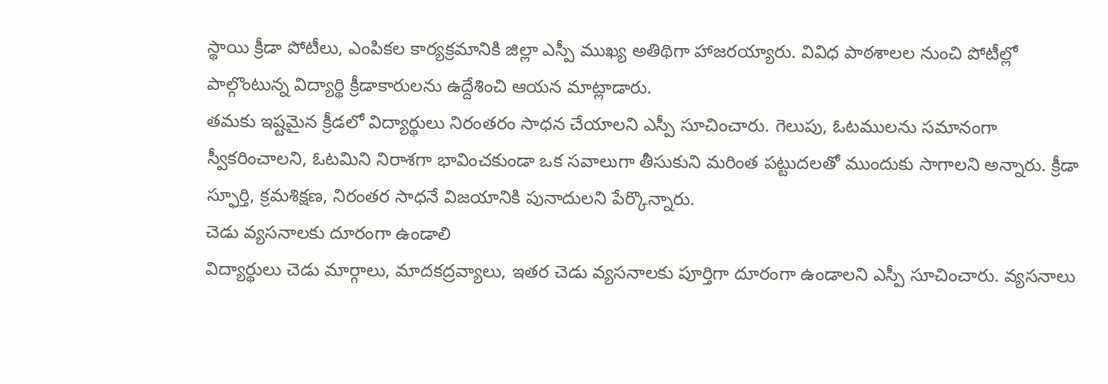స్థాయి క్రీడా పోటీలు, ఎంపికల కార్యక్రమానికి జిల్లా ఎస్పీ ముఖ్య అతిథిగా హాజరయ్యారు. వివిధ పాఠశాలల నుంచి పోటీల్లో పాల్గొంటున్న విద్యార్థి క్రీడాకారులను ఉద్దేశించి ఆయన మాట్లాడారు.
తమకు ఇష్టమైన క్రీడలో విద్యార్థులు నిరంతరం సాధన చేయాలని ఎస్పీ సూచించారు. గెలుపు, ఓటములను సమానంగా స్వీకరించాలని, ఓటమిని నిరాశగా భావించకుండా ఒక సవాలుగా తీసుకుని మరింత పట్టుదలతో ముందుకు సాగాలని అన్నారు. క్రీడా స్ఫూర్తి, క్రమశిక్షణ, నిరంతర సాధనే విజయానికి పునాదులని పేర్కొన్నారు.
చెడు వ్యసనాలకు దూరంగా ఉండాలి
విద్యార్థులు చెడు మార్గాలు, మాదకద్రవ్యాలు, ఇతర చెడు వ్యసనాలకు పూర్తిగా దూరంగా ఉండాలని ఎస్పీ సూచించారు. వ్యసనాలు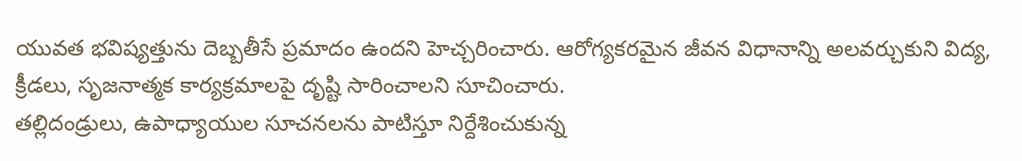యువత భవిష్యత్తును దెబ్బతీసే ప్రమాదం ఉందని హెచ్చరించారు. ఆరోగ్యకరమైన జీవన విధానాన్ని అలవర్చుకుని విద్య, క్రీడలు, సృజనాత్మక కార్యక్రమాలపై దృష్టి సారించాలని సూచించారు.
తల్లిదండ్రులు, ఉపాధ్యాయుల సూచనలను పాటిస్తూ నిర్దేశించుకున్న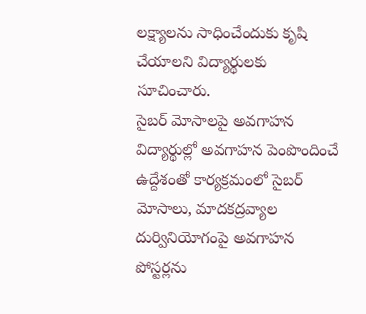లక్ష్యాలను సాధించేందుకు కృషి చేయాలని విద్యార్థులకు సూచించారు.
సైబర్ మోసాలపై అవగాహన
విద్యార్థుల్లో అవగాహన పెంపొందించే ఉద్దేశంతో కార్యక్రమంలో సైబర్ మోసాలు, మాదకద్రవ్యాల దుర్వినియోగంపై అవగాహన పోస్టర్లను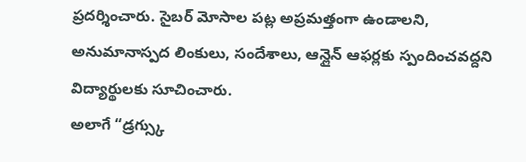ప్రదర్శించారు. సైబర్ మోసాల పట్ల అప్రమత్తంగా ఉండాలని, అనుమానాస్పద లింకులు, సందేశాలు, ఆన్లైన్ ఆఫర్లకు స్పందించవద్దని విద్యార్థులకు సూచించారు.
అలాగే “డ్రగ్స్కు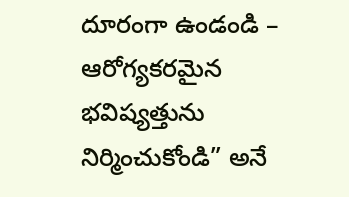దూరంగా ఉండండి – ఆరోగ్యకరమైన భవిష్యత్తును నిర్మించుకోండి” అనే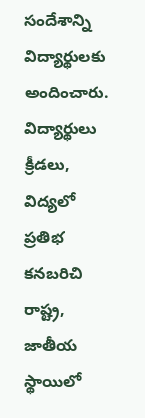సందేశాన్ని విద్యార్థులకు అందించారు.
విద్యార్థులు క్రీడలు, విద్యలో ప్రతిభ కనబరిచి రాష్ట్ర, జాతీయ స్థాయిలో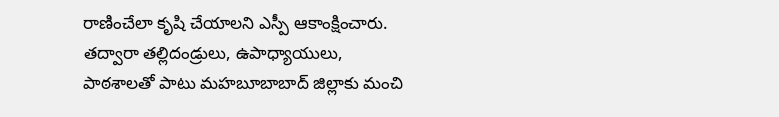రాణించేలా కృషి చేయాలని ఎస్పీ ఆకాంక్షించారు. తద్వారా తల్లిదండ్రులు, ఉపాధ్యాయులు, పాఠశాలతో పాటు మహబూబాబాద్ జిల్లాకు మంచి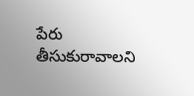పేరు తీసుకురావాలని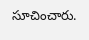సూచించారు.